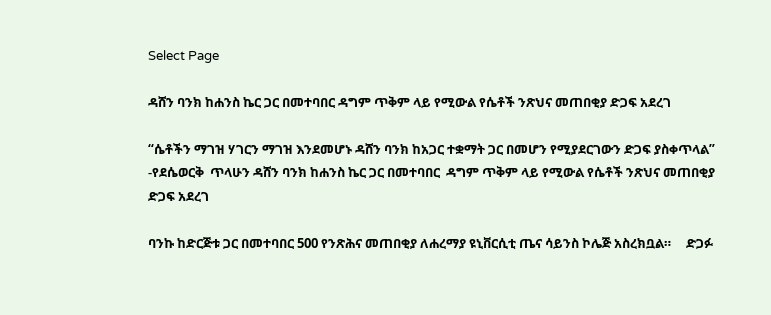Select Page

ዳሸን ባንክ ከሐንስ ኬር ጋር በመተባበር ዳግም ጥቅም ላይ የሚውል የሴቶች ንጽህና መጠበቂያ ድጋፍ አደረገ

“ሴቶችን ማገዝ ሃገርን ማገዝ እንደመሆኑ ዳሸን ባንክ ከአጋር ተቋማት ጋር በመሆን የሚያደርገውን ድጋፍ ያስቀጥላል” -የደሴወርቅ  ጥላሁን ዳሸን ባንክ ከሐንስ ኬር ጋር በመተባበር  ዳግም ጥቅም ላይ የሚውል የሴቶች ንጽህና መጠበቂያ ድጋፍ አደረገ

ባንኩ ከድርጅቱ ጋር በመተባበር 500 የንጽሕና መጠበቂያ ለሐረማያ ዩኒቨርሲቲ ጤና ሳይንስ ኮሌጅ አስረክቧል።     ድጋፉ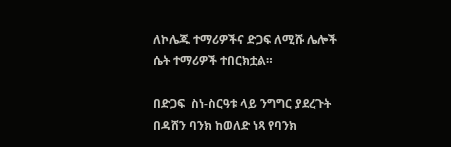ለኮሌጁ ተማሪዎችና ድጋፍ ለሚሹ ሌሎች ሴት ተማሪዎች ተበርክቷል።

በድጋፍ  ስነ-ስርዓቱ ላይ ንግግር ያደረጉት በዳሸን ባንክ ከወለድ ነጻ የባንክ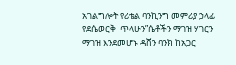አገልግሎት የሪቴል ባንኪንግ መምሪያ ኃላፊ የደሴወርቅ  ጥላሁን”ሴቶችን ማገዝ ሃገርን ማገዝ እንደመሆኑ ዳሸን ባንክ ከአጋር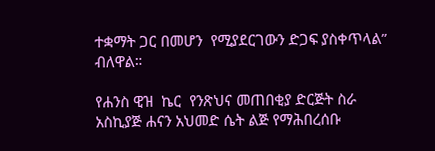ተቋማት ጋር በመሆን  የሚያደርገውን ድጋፍ ያስቀጥላል” ብለዋል።

የሐንስ ዊዝ  ኬር  የንጽህና መጠበቂያ ድርጅት ስራ አስኪያጅ ሐናን አህመድ ሴት ልጅ የማሕበረሰቡ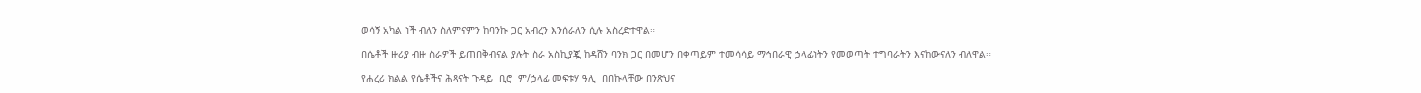ወሳኝ አካል ነች ብለን ስለምናምን ከባንኩ ጋር አብረን እንሰራለን ሲሉ አስረድተዋል።

በሴቶች ዙሪያ ብዙ ስራዎች ይጠበቅብናል ያሉት ስራ አስኪያጇ ከዳሸን ባንክ ጋር በመሆን በቀጣይም ተመሳሳይ ማኅበራዊ ኃላፊነትን የመወጣት ተግባራትን እናከውናለን ብለዋል።

የሐረሪ ክልል የሴቶችና ሕጻናት ጉዳይ  ቢሮ  ም/ኃላፊ መፍቱሃ ዓሊ  በበኩላቸው በንጽህና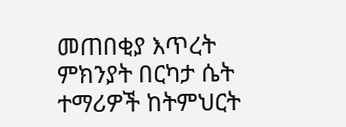መጠበቂያ እጥረት ምክንያት በርካታ ሴት ተማሪዎች ከትምህርት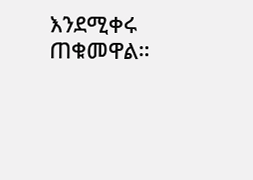እንደሚቀሩ ጠቁመዋል።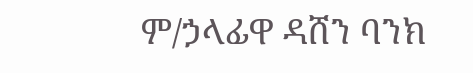ም/ኃላፊዋ ዳሸን ባንክ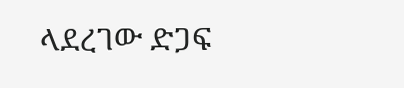ላደረገው ድጋፍ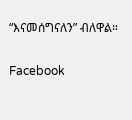“እናመሰግናለን” ብለዋል።

Facebook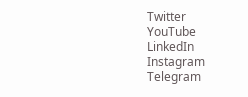Twitter
YouTube
LinkedIn
Instagram
Telegram